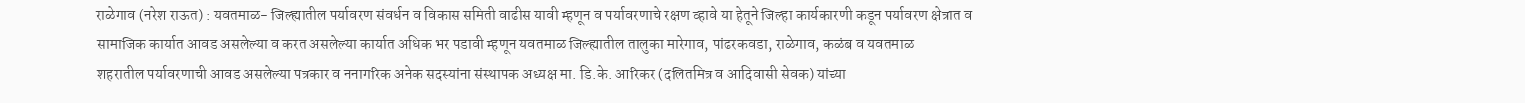राळेगाव (नरेश राऊत) : यवतमाळ- जिल्ह्यातील पर्यावरण संवर्धन व विकास समिती वाढीस यावी म्हणून व पर्यावरणाचे रक्षण व्हावे या हेतूने जिल्हा कार्यकारणी कडून पर्यावरण क्षेत्रात व सामाजिक कार्यात आवड असलेल्या व करत असलेल्या कार्यात अधिक भर पडावी म्हणून यवतमाळ जिल्ह्यातील तालुका मारेगाव, पांढरकवडा, राळेगाव, कळंब व यवतमाळ
शहरातील पर्यावरणाची आवड असलेल्या पत्रकार व ननागरिक अनेक सदस्यांना संस्थापक अध्यक्ष मा. डि.के. आरिकर (दलितमित्र व आदिवासी सेवक) यांच्या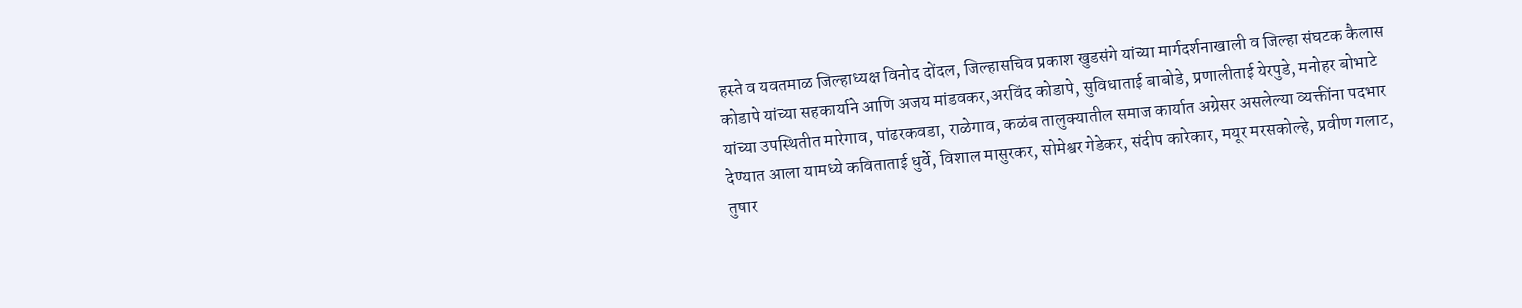हस्ते व यवतमाळ जिल्हाध्यक्ष विनोद दोंदल, जिल्हासचिव प्रकाश खुडसंगे यांच्या मार्गदर्शनाखाली व जिल्हा संघटक कैलास कोडापे यांच्या सहकार्याने आणि अजय मांडवकर,अरविंद कोडापे, सुविधाताई बाबोडे, प्रणालीताई येरपुडे, मनोहर बोभाटे यांच्या उपस्थितीत मारेगाव, पांढरकवडा, राळेगाव, कळंब तालुक्यातील समाज कार्यात अग्रेसर असलेल्या व्यक्तींना पदभार देण्यात आला यामध्ये कविताताई धुर्वे, विशाल मासुरकर, सोमेश्वर गेडेकर, संदीप कारेकार, मयूर मरसकोल्हे, प्रवीण गलाट, तुषार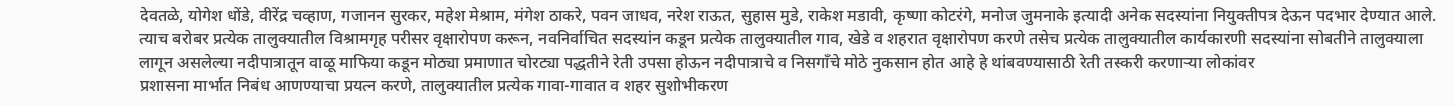देवतळे, योगेश धोंडे, वीरेंद्र चव्हाण, गजानन सुरकर, महेश मेश्राम, मंगेश ठाकरे, पवन जाधव, नरेश राऊत, सुहास मुडे, राकेश मडावी, कृष्णा कोटरंगे, मनोज जुमनाके इत्यादी अनेक सदस्यांना नियुक्तीपत्र देऊन पदभार देण्यात आले.
त्याच बरोबर प्रत्येक तालुक्यातील विश्रामगृह परीसर वृक्षारोपण करून, नवनिर्वाचित सदस्यांन कडून प्रत्येक तालुक्यातील गाव, खेडे व शहरात वृक्षारोपण करणे तसेच प्रत्येक तालुक्यातील कार्यकारणी सदस्यांना सोबतीने तालुक्याला लागून असलेल्या नदीपात्रातून वाळू माफिया कडून मोठ्या प्रमाणात चोरट्या पद्धतीने रेती उपसा होऊन नदीपात्राचे व निसगाँचे मोठे नुकसान होत आहे हे थांबवण्यासाठी रेती तस्करी करणाऱ्या लोकांवर
प्रशासना मार्भात निबंध आणण्याचा प्रयत्न करणे, तालुक्यातील प्रत्येक गावा-गावात व शहर सुशोभीकरण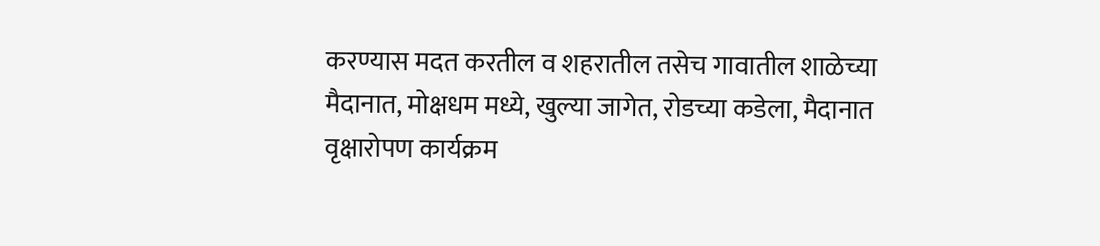करण्यास मदत करतील व शहरातील तसेच गावातील शाळेच्या मैदानात, मोक्षधम मध्ये, खुल्या जागेत, रोडच्या कडेला, मैदानात वृक्षारोपण कार्यक्रम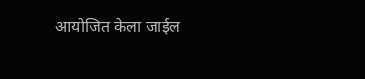आयोजित केला जाईल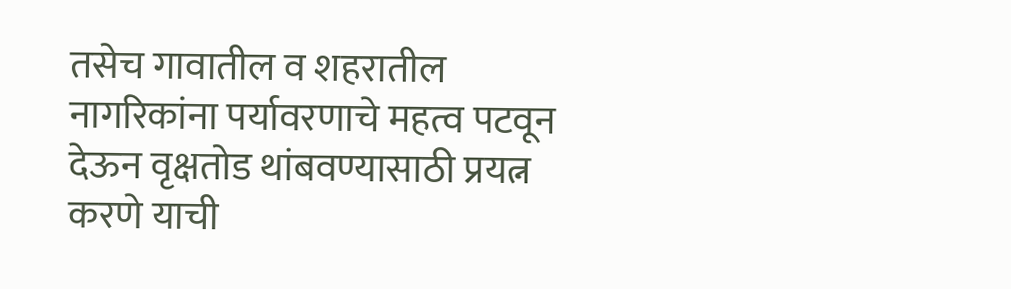तसेच गावातील व शहरातील नागरिकांना पर्यावरणाचे महत्व पटवून देऊन वृक्षतोड थांबवण्यासाठी प्रयत्न करणे याची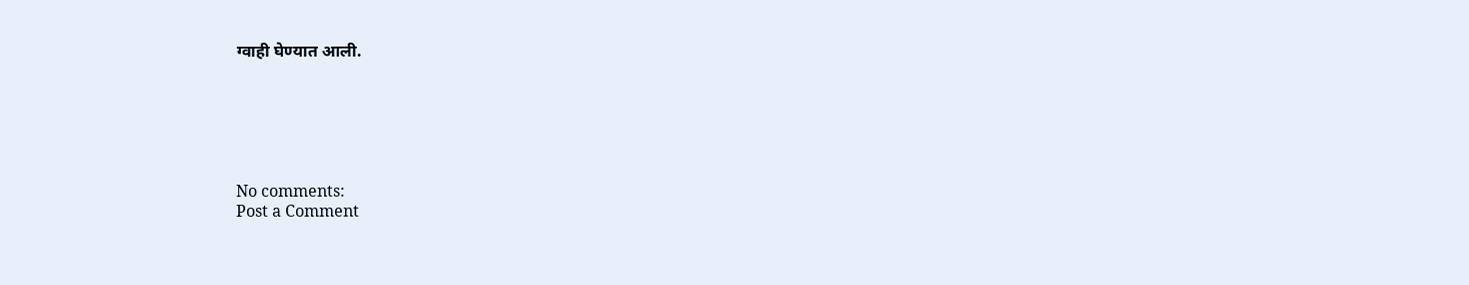ग्वाही घेण्यात आली.






No comments:
Post a Comment